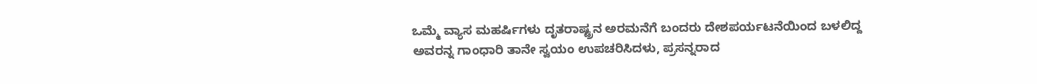ಒಮ್ಮೆ ವ್ಯಾಸ ಮಹರ್ಷಿಗಳು ದೃತರಾಷ್ಟ್ರನ ಅರಮನೆಗೆ ಬಂದರು ದೇಶಪರ್ಯಟನೆಯಿಂದ ಬಳಲಿದ್ದ ಅವರನ್ನ ಗಾಂಧಾರಿ ತಾನೇ ಸ್ವಯಂ ಉಪಚರಿಸಿದಳು, ಪ್ರಸನ್ನರಾದ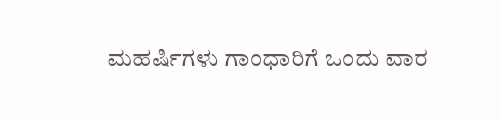ಮಹರ್ಷಿಗಳು ಗಾಂಧಾರಿಗೆ ಒಂದು ವಾರ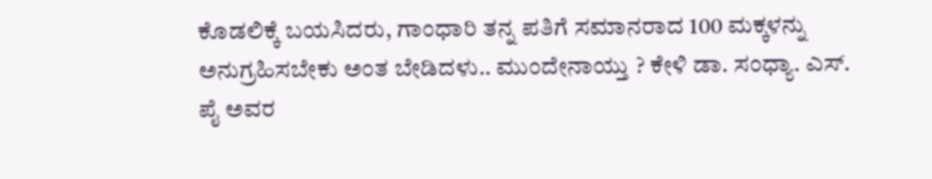ಕೊಡಲಿಕ್ಕೆ ಬಯಸಿದರು, ಗಾಂಧಾರಿ ತನ್ನ ಪತಿಗೆ ಸಮಾನರಾದ 100 ಮಕ್ಕಳನ್ನು ಅನುಗ್ರಹಿಸಬೇಕು ಅಂತ ಬೇಡಿದಳು.. ಮುಂದೇನಾಯ್ತು ? ಕೇಳಿ ಡಾ. ಸಂಧ್ಯಾ. ಎಸ್. ಪೈ ಅವರ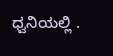ಧ್ವನಿಯಲ್ಲಿ .